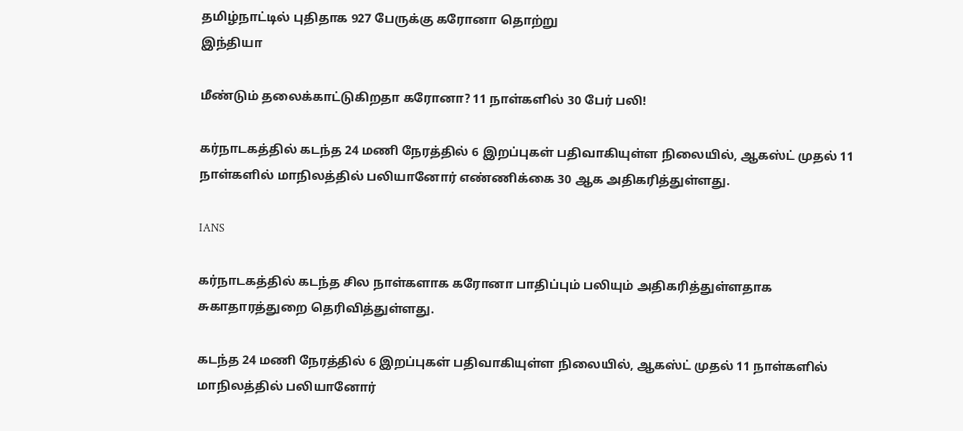தமிழ்நாட்டில் புதிதாக 927 பேருக்கு கரோனா தொற்று
இந்தியா

மீண்டும் தலைக்காட்டுகிறதா கரோனா? 11 நாள்களில் 30 பேர் பலி!

கர்நாடகத்தில் கடந்த 24 மணி நேரத்தில் 6 இறப்புகள் பதிவாகியுள்ள நிலையில், ஆகஸ்ட் முதல் 11 நாள்களில் மாநிலத்தில் பலியானோர் எண்ணிக்கை 30 ஆக அதிகரித்துள்ளது.

IANS

கர்நாடகத்தில் கடந்த சில நாள்களாக கரோனா பாதிப்பும் பலியும் அதிகரித்துள்ளதாக சுகாதாரத்துறை தெரிவித்துள்ளது.

கடந்த 24 மணி நேரத்தில் 6 இறப்புகள் பதிவாகியுள்ள நிலையில், ஆகஸ்ட் முதல் 11 நாள்களில் மாநிலத்தில் பலியானோர்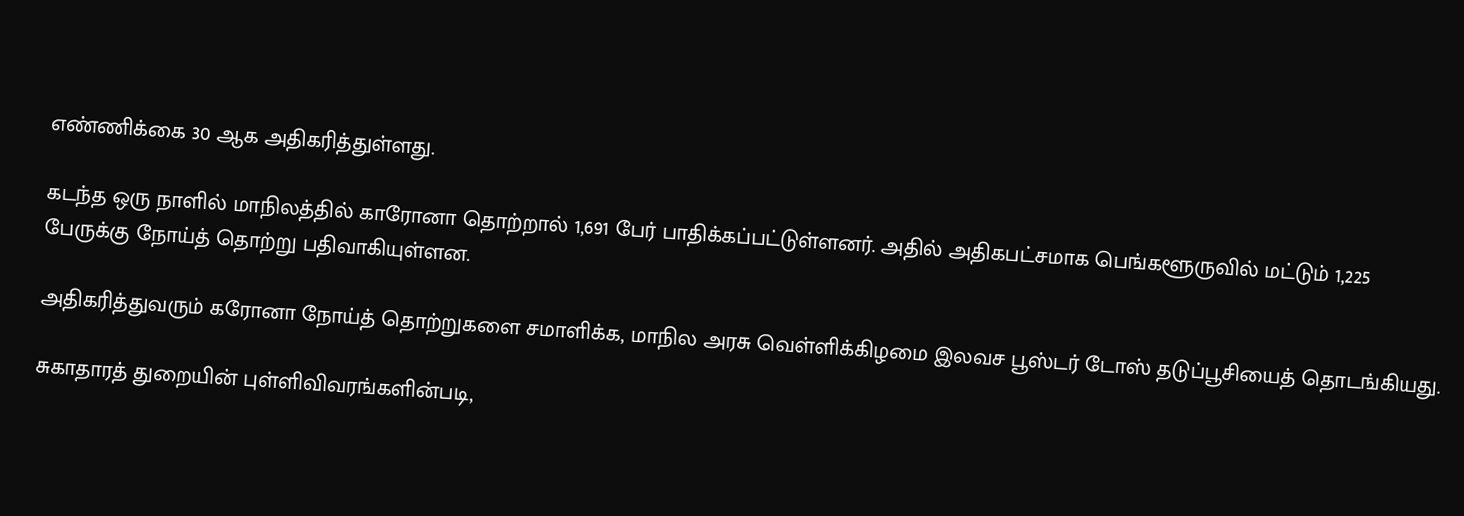எண்ணிக்கை 30 ஆக அதிகரித்துள்ளது.

கடந்த ஒரு நாளில் மாநிலத்தில் காரோனா தொற்றால் 1,691 பேர் பாதிக்கப்பட்டுள்ளனர். அதில் அதிகபட்சமாக பெங்களூருவில் மட்டும் 1,225 பேருக்கு நோய்த் தொற்று பதிவாகியுள்ளன.

அதிகரித்துவரும் கரோனா நோய்த் தொற்றுகளை சமாளிக்க, மாநில அரசு வெள்ளிக்கிழமை இலவச பூஸ்டர் டோஸ் தடுப்பூசியைத் தொடங்கியது.

சுகாதாரத் துறையின் புள்ளிவிவரங்களின்படி,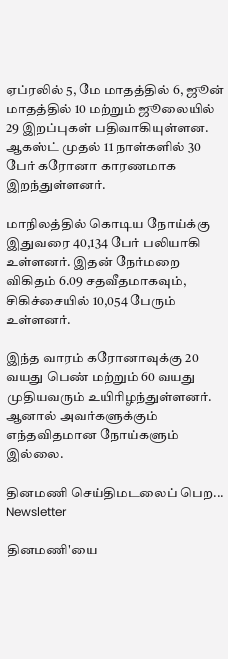ஏப்ரலில் 5, மே மாதத்தில் 6, ஜூன் மாதத்தில் 10 மற்றும் ஜூலையில் 29 இறப்புகள் பதிவாகியுள்ளன. ஆகஸ்ட் முதல் 11 நாள்களில் 30 பேர் கரோனா காரணமாக இறந்துள்ளனர்.

மாநிலத்தில் கொடிய நோய்க்கு இதுவரை 40,134 பேர் பலியாகி உள்ளனர். இதன் நேர்மறை விகிதம் 6.09 சதவீதமாகவும், சிகிச்சையில் 10,054 பேரும் உள்ளனர்.

இந்த வாரம் கரோனாவுக்கு 20 வயது பெண் மற்றும் 60 வயது முதியவரும் உயிரிழந்துள்ளனர். ஆனால் அவர்களுக்கும் எந்தவிதமான நோய்களும் இல்லை.

தினமணி செய்திமடலைப் பெற... Newsletter

தினமணி'யை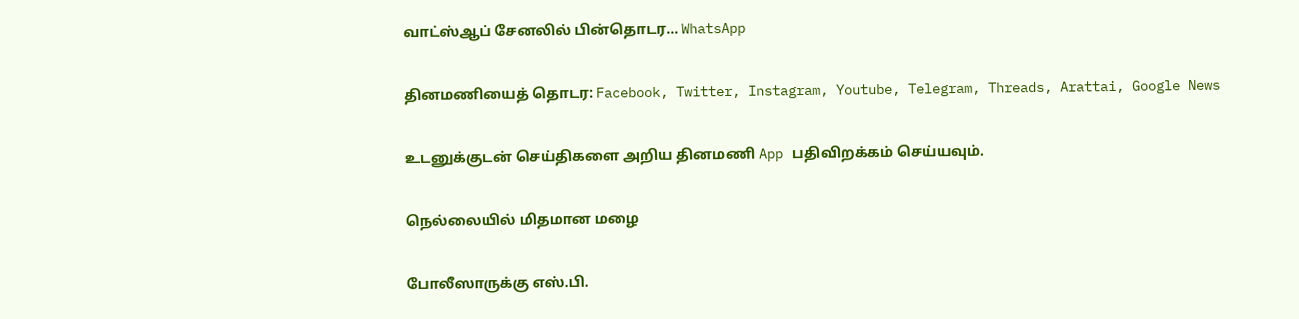வாட்ஸ்ஆப் சேனலில் பின்தொடர... WhatsApp

தினமணியைத் தொடர: Facebook, Twitter, Instagram, Youtube, Telegram, Threads, Arattai, Google News

உடனுக்குடன் செய்திகளை அறிய தினமணி App பதிவிறக்கம் செய்யவும்.

நெல்லையில் மிதமான மழை

போலீஸாருக்கு எஸ்.பி.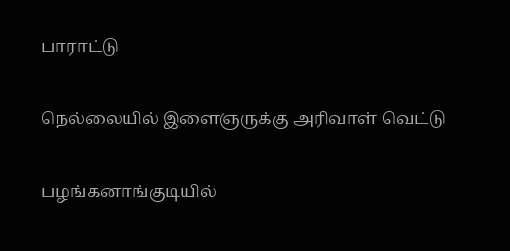பாராட்டு

நெல்லையில் இளைஞருக்கு அரிவாள் வெட்டு

பழங்கனாங்குடியில்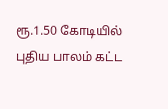ரூ.1.50 கோடியில் புதிய பாலம் கட்ட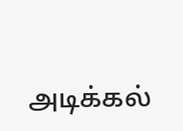அடிக்கல்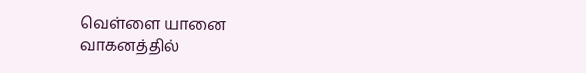வெள்ளை யானை வாகனத்தில்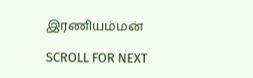இரணியம்மன்

SCROLL FOR NEXT